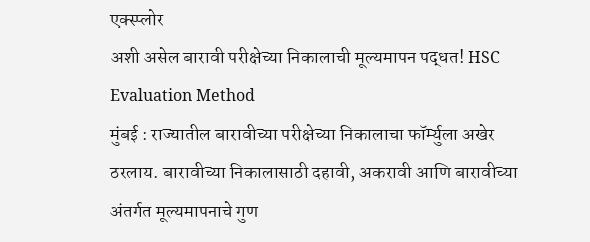एक्स्प्लोर
अशी असेल बारावी परीक्षेच्या निकालाची मूल्यमापन पद्धत! HSC Evaluation Method
मुंबई : राज्यातील बारावीच्या परीक्षेच्या निकालाचा फॉर्म्युला अखेर ठरलाय. बारावीच्या निकालासाठी दहावी, अकरावी आणि बारावीच्या अंतर्गत मूल्यमापनाचे गुण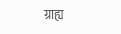ग्राह्य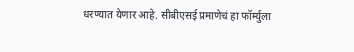धरण्यात येणार आहे. सीबीएसई प्रमाणेचं हा फॉर्म्युला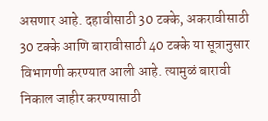असणार आहे. दहावीसाठी 30 टक्के, अकरावीसाठी 30 टक्के आणि बारावीसाठी 40 टक्के या सूत्रानुसार विभागणी करण्यात आली आहे. त्यामुळं बारावी निकाल जाहीर करण्यासाठी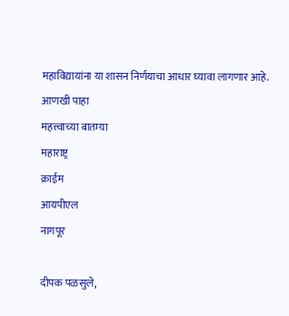महाविद्यायांना या शासन निर्णयाचा आधार घ्यावा लागणार आहे.
आणखी पाहा
महत्त्वाच्या बातम्या
महाराष्ट्र
क्राईम
आयपीएल
नागपूर

दीपक पळसुले,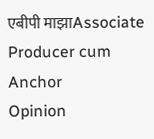एबीपी माझाAssociate Producer cum Anchor
Opinion